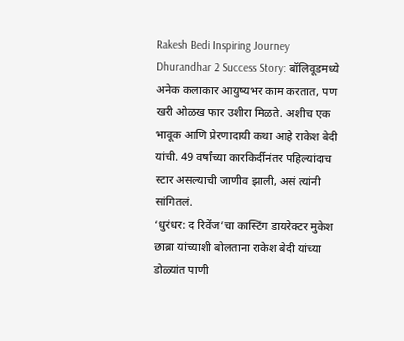Rakesh Bedi Inspiring Journey Dhurandhar 2 Success Story: बॉलिवूडमध्ये अनेक कलाकार आयुष्यभर काम करतात, पण खरी ओळख फार उशीरा मिळते. अशीच एक भावूक आणि प्रेरणादायी कथा आहे राकेश बेदी यांची. 49 वर्षांच्या कारकिर्दीनंतर पहिल्यांदाच स्टार असल्याची जाणीव झाली, असं त्यांनी सांगितलं.
‘धुरंधर: द रिवेंज’चा कास्टिंग डायरेक्टर मुकेश छाब्रा यांच्याशी बोलताना राकेश बेदी यांच्या डोळ्यांत पाणी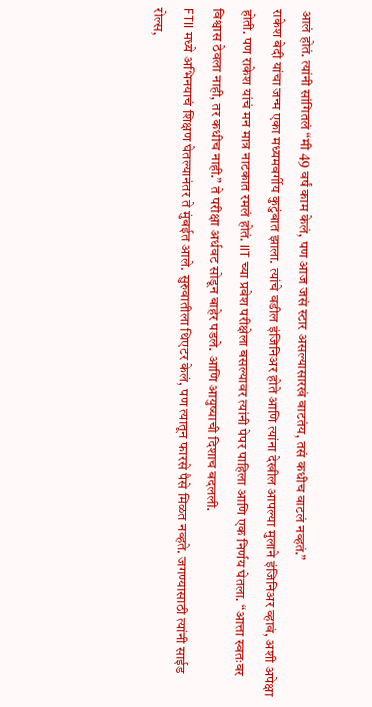आलं होतं. त्यांनी सांगितलं “मी 49 वर्षं काम केलं, पण आज जसं स्टार असल्यासारखं वाटतंय, तसं कधीच वाटलं नव्हतं.”
राकेश बेदी यांचा जन्म एका मध्यमवर्गीय कुटुंबात झाला. त्यांचे वडील इंजिनिअर होते आणि त्यांना देखील आपल्या मुलाने इंजिनिअर व्हावं, अशी अपेक्षा होती. पण राकेश यांचं मन मात्र नाटकात रमलं होतं. IIT च्या प्रवेश परीक्षेला बसल्यावर त्यांनी पेपर पाहिला आणि एक निर्णय घेतला. “आत्ता स्वतःवर विश्वास ठेवला नाही, तर कधीच नाही.” ते परीक्षा अर्धवट सोडून बाहेर पडले. आणि आयुष्याची दिशाच बदलली.
FTII मध्ये अभिनयाचं शिक्षण घेतल्यानंतर ते मुंबईत आले. सुरुवातीला थिएटर केलं, पण त्यातून फारसे पैसे मिळत नव्हते. जगण्यासाठी त्यांनी साईड रोल्स,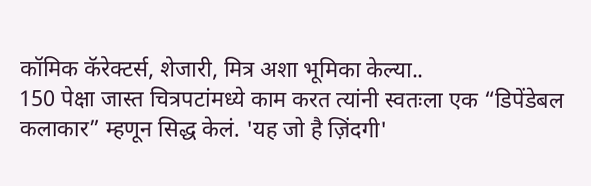कॉमिक कॅरेक्टर्स, शेजारी, मित्र अशा भूमिका केल्या..
150 पेक्षा जास्त चित्रपटांमध्ये काम करत त्यांनी स्वतःला एक “डिपेंडेबल कलाकार” म्हणून सिद्ध केलं. 'यह जो है ज़िंदगी'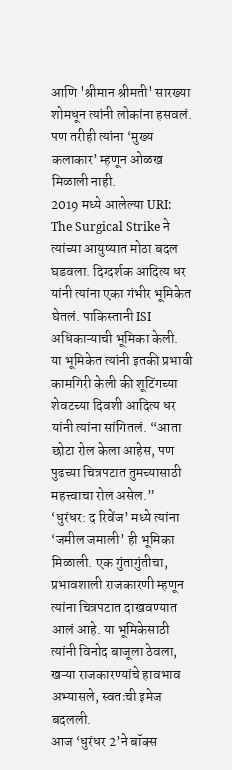आणि 'श्रीमान श्रीमती' सारख्या शोमधून त्यांनी लोकांना हसवलं. पण तरीही त्यांना ‘मुख्य कलाकार’ म्हणून ओळख मिळाली नाही.
2019 मध्ये आलेल्या URI: The Surgical Strike ने त्यांच्या आयुष्यात मोठा बदल घडवला. दिग्दर्शक आदित्य धर यांनी त्यांना एका गंभीर भूमिकेत घेतलं. पाकिस्तानी ISI अधिकाऱ्याची भूमिका केली.
या भूमिकेत त्यांनी इतकी प्रभावी कामगिरी केली की शूटिंगच्या शेवटच्या दिवशी आदित्य धर यांनी त्यांना सांगितलं. “आता छोटा रोल केला आहेस, पण पुढच्या चित्रपटात तुमच्यासाठी महत्त्वाचा रोल असेल.”
‘धुरंधर: द रिवेंज’ मध्ये त्यांना ‘जमील जमाली’ ही भूमिका मिळाली. एक गुंतागुंतीचा, प्रभावशाली राजकारणी म्हणून त्यांना चित्रपटात दाखवण्यात आलं आहे. या भूमिकेसाठी त्यांनी विनोद बाजूला ठेवला, खऱ्या राजकारण्यांचे हावभाव अभ्यासले, स्वतःची इमेज बदलली.
आज ‘धुरंधर 2’ने बॉक्स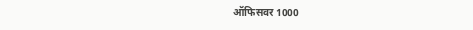ऑफिसवर 1000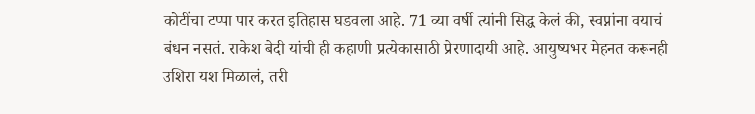कोटींचा टप्पा पार करत इतिहास घडवला आहे. 71 व्या वर्षी त्यांनी सिद्ध केलं की, स्वप्नांना वयाचं बंधन नसतं. राकेश बेदी यांची ही कहाणी प्रत्येकासाठी प्रेरणादायी आहे. आयुष्यभर मेहनत करूनही उशिरा यश मिळालं, तरी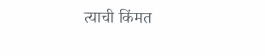त्याची किंमत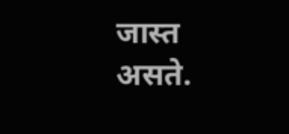जास्त असते.